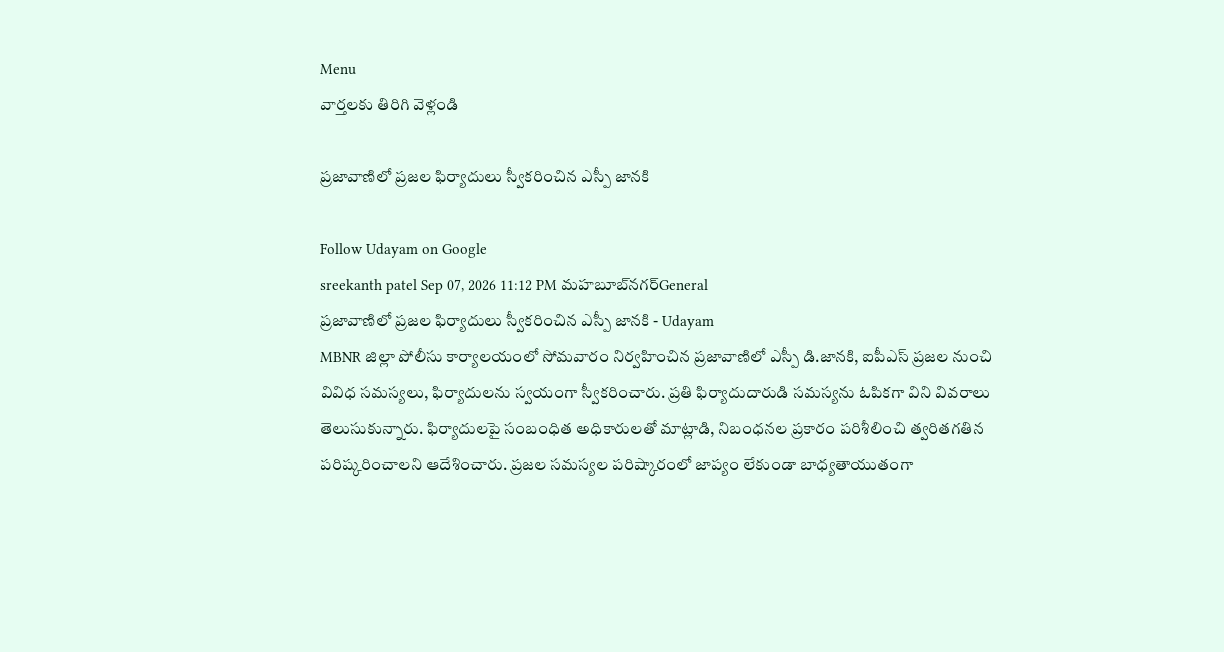Menu
వార్తలకు తిరిగి వెళ్లండి

ప్రజావాణిలో ప్రజల ఫిర్యాదులు స్వీకరించిన ఎస్పీ జానకి

Follow Udayam on Google
sreekanth patel Sep 07, 2026 11:12 PM మహబూబ్‌నగర్General
ప్రజావాణిలో ప్రజల ఫిర్యాదులు స్వీకరించిన ఎస్పీ జానకి - Udayam
MBNR జిల్లా పోలీసు కార్యాలయంలో సోమవారం నిర్వహించిన ప్రజావాణిలో ఎస్పీ డి.జానకి, ఐపీఎస్ ప్రజల నుంచి వివిధ సమస్యలు, ఫిర్యాదులను స్వయంగా స్వీకరించారు. ప్రతి ఫిర్యాదుదారుడి సమస్యను ఓపికగా విని వివరాలు తెలుసుకున్నారు. ఫిర్యాదులపై సంబంధిత అధికారులతో మాట్లాడి, నిబంధనల ప్రకారం పరిశీలించి త్వరితగతిన పరిష్కరించాలని ఆదేశించారు. ప్రజల సమస్యల పరిష్కారంలో జాప్యం లేకుండా బాధ్యతాయుతంగా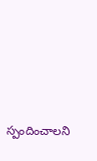స్పందించాలని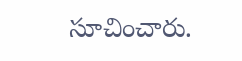సూచించారు.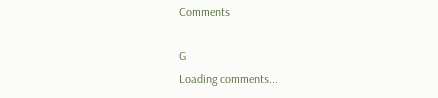Comments

G
Loading comments...